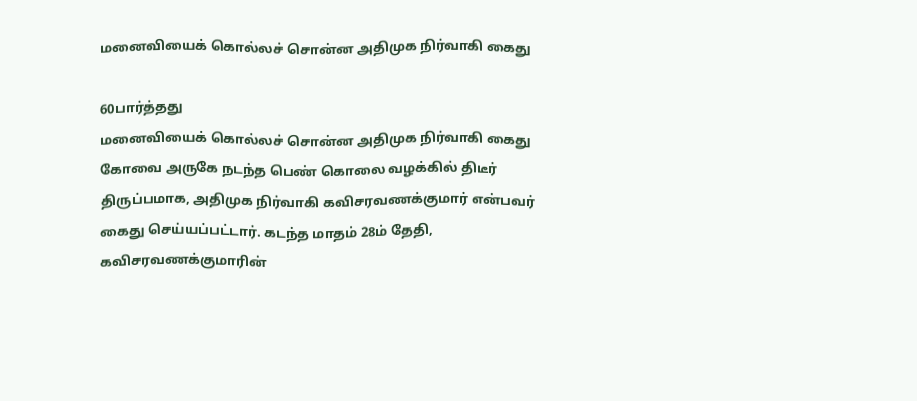மனைவியைக் கொல்லச் சொன்ன அதிமுக நிர்வாகி கைது

60பார்த்தது
மனைவியைக் கொல்லச் சொன்ன அதிமுக நிர்வாகி கைது
கோவை அருகே நடந்த பெண் கொலை வழக்கில் திடீர் திருப்பமாக, அதிமுக நிர்வாகி கவிசரவணக்குமார் என்பவர் கைது செய்யப்பட்டார். கடந்த மாதம் 28ம் தேதி, கவிசரவணக்குமாரின்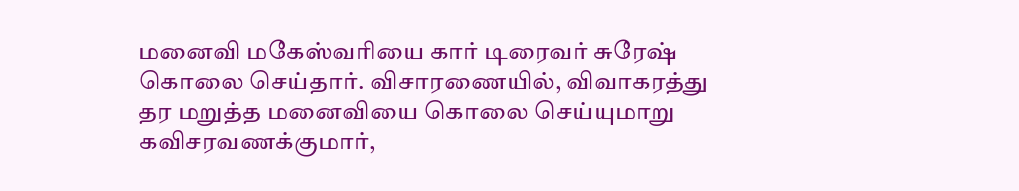மனைவி மகேஸ்வரியை கார் டிரைவர் சுரேஷ் கொலை செய்தார். விசாரணையில், விவாகரத்து தர மறுத்த மனைவியை கொலை செய்யுமாறு கவிசரவணக்குமார்,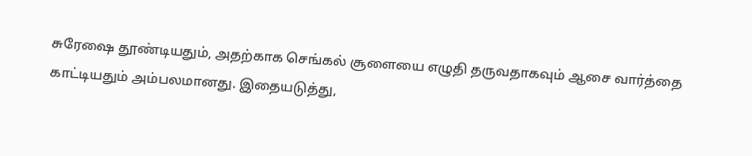சுரேஷை தூண்டியதும், அதற்காக செங்கல் சூளையை எழுதி தருவதாகவும் ஆசை வார்த்தை காட்டியதும் அம்பலமானது. இதையடுத்து,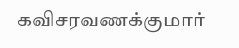கவிசரவணக்குமார்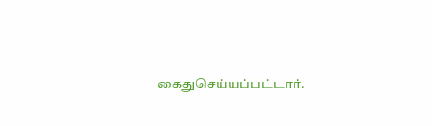கைதுசெய்யப்பட்டார்.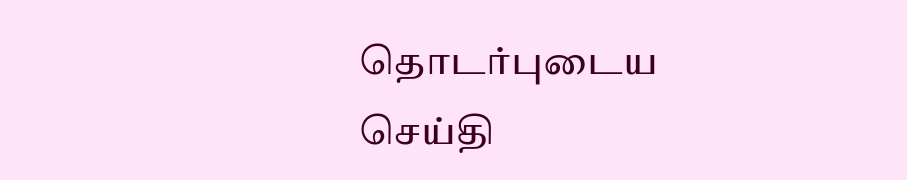தொடர்புடைய செய்தி